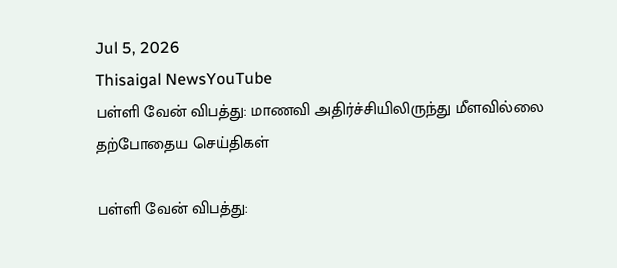Jul 5, 2026
Thisaigal NewsYouTube
பள்ளி வேன் விபத்து: மாணவி அதிர்ச்சியிலிருந்து மீளவில்லை
தற்போதைய செய்திகள்

பள்ளி வேன் விபத்து: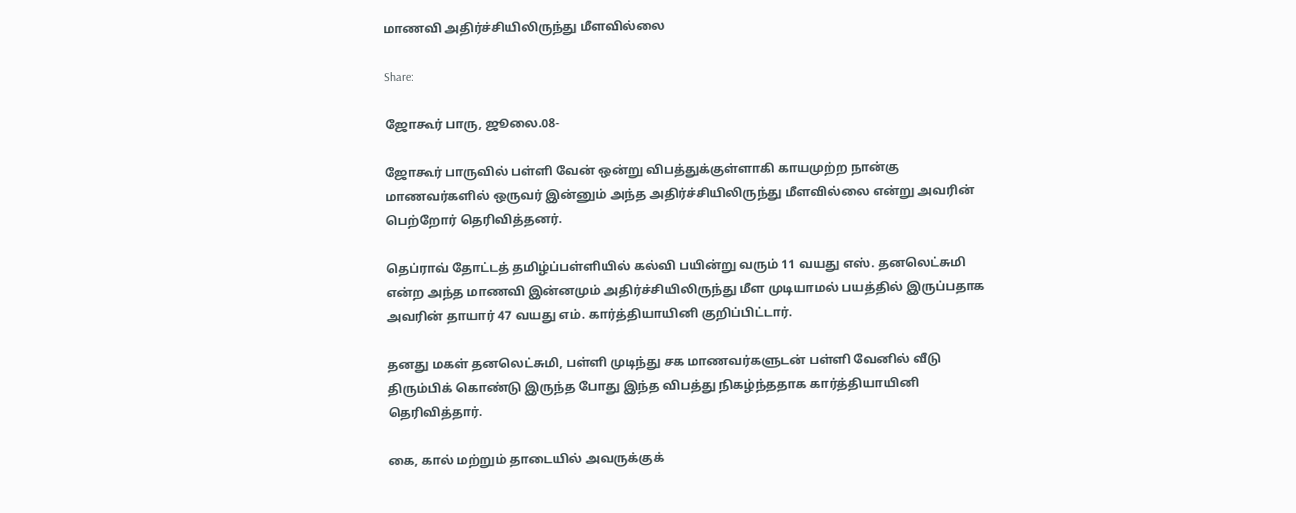மாணவி அதிர்ச்சியிலிருந்து மீளவில்லை

Share:

ஜோகூர் பாரு, ஜூலை.08-

ஜோகூர் பாருவில் பள்ளி வேன் ஒன்று விபத்துக்குள்ளாகி காயமுற்ற நான்கு மாணவர்களில் ஒருவர் இன்னும் அந்த அதிர்ச்சியிலிருந்து மீளவில்லை என்று அவரின் பெற்றோர் தெரிவித்தனர்.

தெப்ராவ் தோட்டத் தமிழ்ப்பள்ளியில் கல்வி பயின்று வரும் 11 வயது எஸ். தனலெட்சுமி என்ற அந்த மாணவி இன்னமும் அதிர்ச்சியிலிருந்து மீள முடியாமல் பயத்தில் இருப்பதாக அவரின் தாயார் 47 வயது எம். கார்த்தியாயினி குறிப்பிட்டார்.

தனது மகள் தனலெட்சுமி, பள்ளி முடிந்து சக மாணவர்களுடன் பள்ளி வேனில் வீடு திரும்பிக் கொண்டு இருந்த போது இந்த விபத்து நிகழ்ந்ததாக கார்த்தியாயினி தெரிவித்தார்.

கை, கால் மற்றும் தாடையில் அவருக்குக்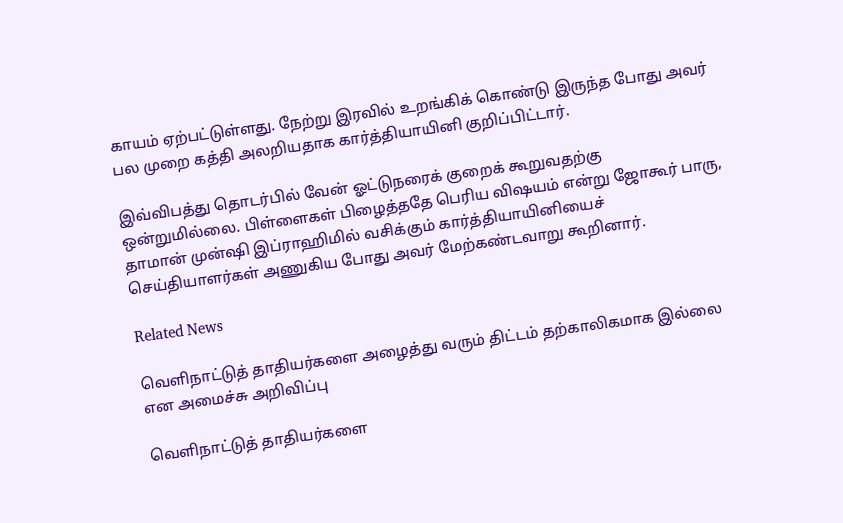காயம் ஏற்பட்டுள்ளது. நேற்று இரவில் உறங்கிக் கொண்டு இருந்த போது அவர் பல முறை கத்தி அலறியதாக கார்த்தியாயினி குறிப்பிட்டார்.

இவ்விபத்து தொடர்பில் வேன் ஓட்டுநரைக் குறைக் கூறுவதற்கு ஒன்றுமில்லை. பிள்ளைகள் பிழைத்ததே பெரிய விஷயம் என்று ஜோகூர் பாரு, தாமான் முன்ஷி இப்ராஹிமில் வசிக்கும் கார்த்தியாயினியைச் செய்தியாளர்கள் அணுகிய போது அவர் மேற்கண்டவாறு கூறினார்.

Related News

வெளிநாட்டுத் தாதியர்களை அழைத்து வரும் திட்டம் தற்காலிகமாக இல்லை என அமைச்சு அறிவிப்பு

வெளிநாட்டுத் தாதியர்களை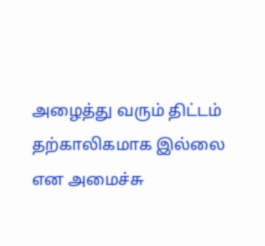அழைத்து வரும் திட்டம் தற்காலிகமாக இல்லை என அமைச்சு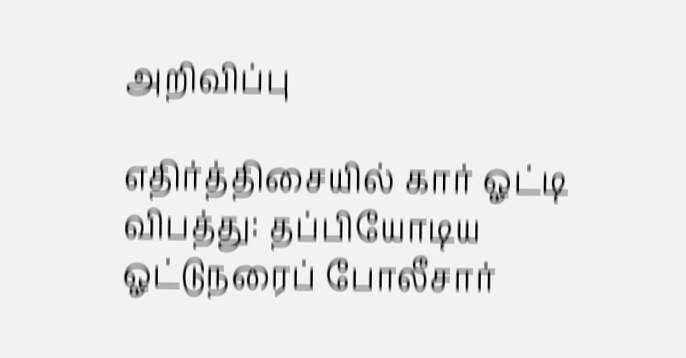அறிவிப்பு

எதிர்த்திசையில் கார் ஓட்டி விபத்து: தப்பியோடிய ஓட்டுநரைப் போலீசார்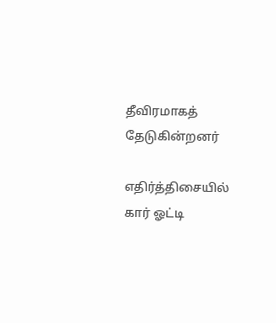தீவிரமாகத் தேடுகின்றனர்

எதிர்த்திசையில் கார் ஓட்டி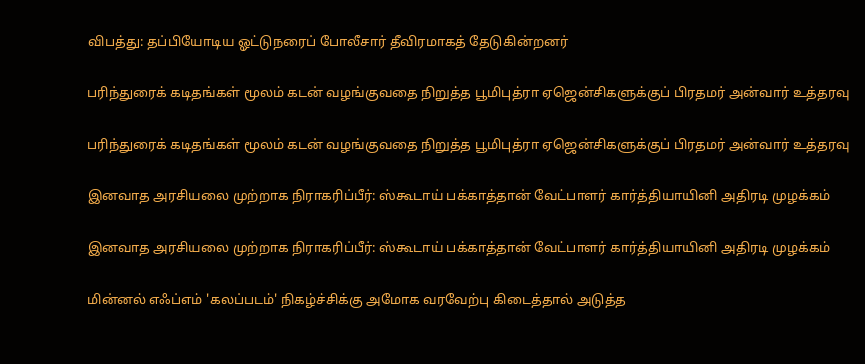விபத்து: தப்பியோடிய ஓட்டுநரைப் போலீசார் தீவிரமாகத் தேடுகின்றனர்

பரிந்துரைக் கடிதங்கள் மூலம் கடன் வழங்குவதை நிறுத்த பூமிபுத்ரா ஏஜென்சிகளுக்குப் பிரதமர் அன்வார் உத்தரவு

பரிந்துரைக் கடிதங்கள் மூலம் கடன் வழங்குவதை நிறுத்த பூமிபுத்ரா ஏஜென்சிகளுக்குப் பிரதமர் அன்வார் உத்தரவு

இனவாத அரசியலை முற்றாக நிராகரிப்பீர்: ஸ்கூடாய் பக்காத்தான் வேட்பாளர் கார்த்தியாயினி அதிரடி முழக்கம்

இனவாத அரசியலை முற்றாக நிராகரிப்பீர்: ஸ்கூடாய் பக்காத்தான் வேட்பாளர் கார்த்தியாயினி அதிரடி முழக்கம்

மின்னல் எஃப்எம் 'கலப்படம்' நிகழ்ச்சிக்கு அமோக வரவேற்பு கிடைத்தால் அடுத்த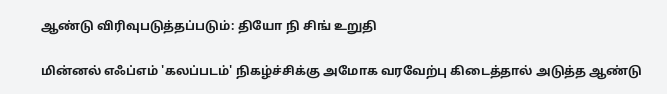ஆண்டு விரிவுபடுத்தப்படும்: தியோ நி சிங் உறுதி

மின்னல் எஃப்எம் 'கலப்படம்' நிகழ்ச்சிக்கு அமோக வரவேற்பு கிடைத்தால் அடுத்த ஆண்டு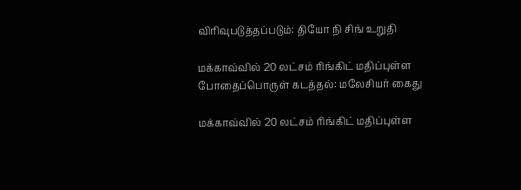விரிவுபடுத்தப்படும்: தியோ நி சிங் உறுதி

மக்காவ்வில் 20 லட்சம் ரிங்கிட் மதிப்புள்ள போதைப்பொருள் கடத்தல்: மலேசியர் கைது

மக்காவ்வில் 20 லட்சம் ரிங்கிட் மதிப்புள்ள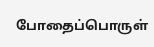போதைப்பொருள்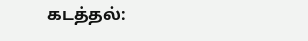கடத்தல்: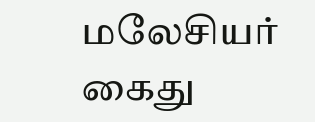மலேசியர் கைது